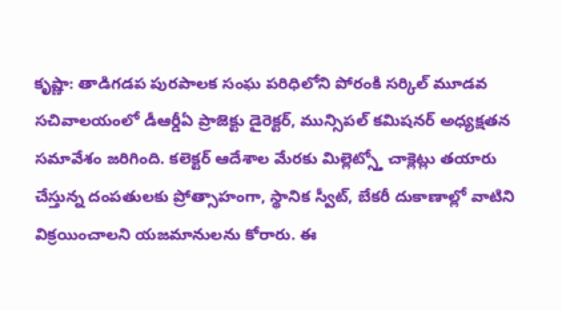కృష్ణా: తాడిగడప పురపాలక సంఘ పరిధిలోని పోరంకి సర్కిల్ మూడవ సచివాలయంలో డీఆర్డీఏ ప్రాజెక్టు డైరెక్టర్, మున్సిపల్ కమిషనర్ అధ్యక్షతన సమావేశం జరిగింది. కలెక్టర్ ఆదేశాల మేరకు మిల్లెట్స్తో చాక్లెట్లు తయారు చేస్తున్న దంపతులకు ప్రోత్సాహంగా, స్థానిక స్వీట్, బేకరీ దుకాణాల్లో వాటిని విక్రయించాలని యజమానులను కోరారు. ఈ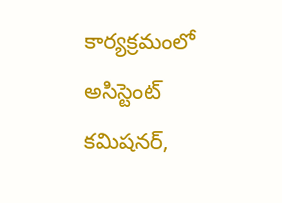కార్యక్రమంలో అసిస్టెంట్ కమిషనర్,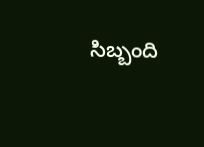సిబ్బంది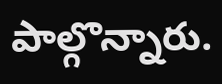పాల్గొన్నారు.